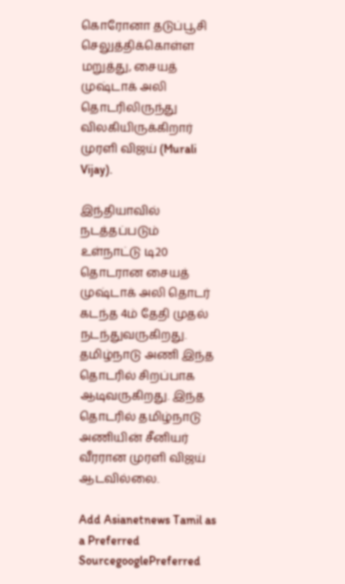கொரோனா தடுப்பூசி செலுத்திக்கொள்ள மறுத்து, சையத் முஷ்டாக் அலி தொடரிலிருந்து விலகியிருக்கிறார் முரளி விஜய் (Murali Vijay).

இந்தியாவில் நடத்தப்படும் உள்நாட்டு டி20 தொடரான சையத் முஷ்டாக் அலி தொடர் கடந்த 4ம் தேதி முதல் நடந்துவருகிறது. தமிழ்நாடு அணி இந்த தொடரில் சிறப்பாக ஆடிவருகிறது. இந்த தொடரில் தமிழ்நாடு அணியின் சீனியர் வீரரான முரளி விஜய் ஆடவில்லை.

Add Asianetnews Tamil as a Preferred SourcegooglePreferred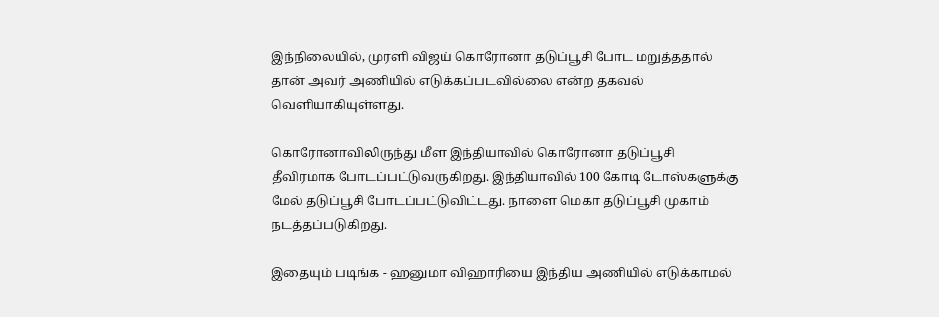இந்நிலையில், முரளி விஜய் கொரோனா தடுப்பூசி போட மறுத்ததால் தான் அவர் அணியில் எடுக்கப்படவில்லை என்ற தகவல் வெளியாகியுள்ளது.

கொரோனாவிலிருந்து மீள இந்தியாவில் கொரோனா தடுப்பூசி தீவிரமாக போடப்பட்டுவருகிறது. இந்தியாவில் 100 கோடி டோஸ்களுக்கு மேல் தடுப்பூசி போடப்பட்டுவிட்டது. நாளை மெகா தடுப்பூசி முகாம் நடத்தப்படுகிறது.

இதையும் படிங்க - ஹனுமா விஹாரியை இந்திய அணியில் எடுக்காமல்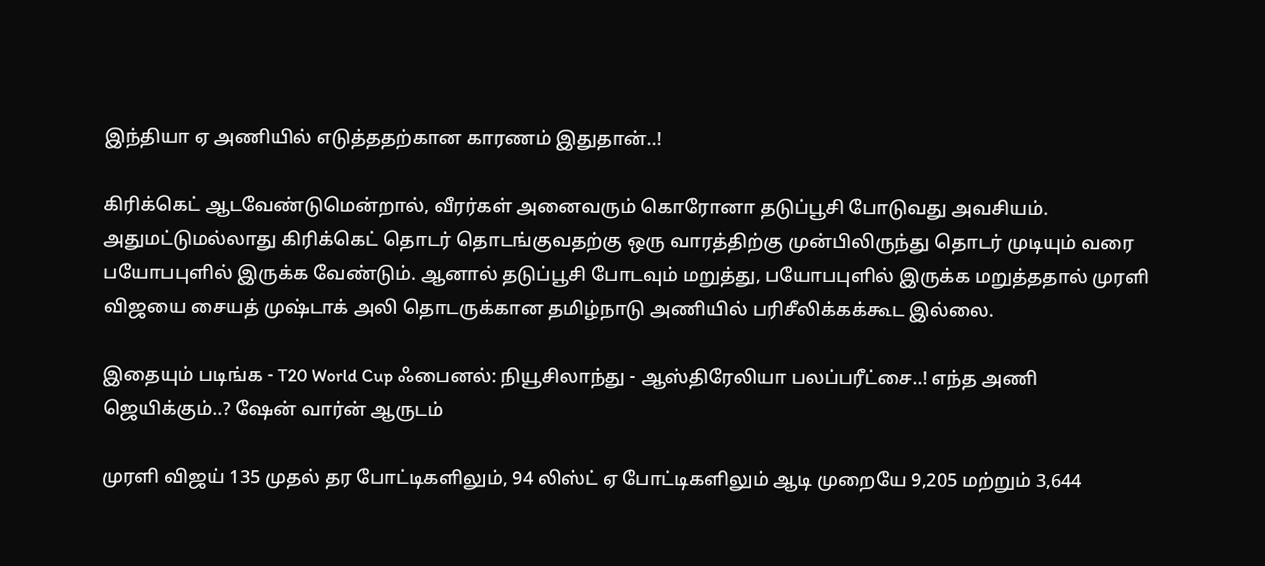இந்தியா ஏ அணியில் எடுத்ததற்கான காரணம் இதுதான்..!

கிரிக்கெட் ஆடவேண்டுமென்றால், வீரர்கள் அனைவரும் கொரோனா தடுப்பூசி போடுவது அவசியம். அதுமட்டுமல்லாது கிரிக்கெட் தொடர் தொடங்குவதற்கு ஒரு வாரத்திற்கு முன்பிலிருந்து தொடர் முடியும் வரை பயோபபுளில் இருக்க வேண்டும். ஆனால் தடுப்பூசி போடவும் மறுத்து, பயோபபுளில் இருக்க மறுத்ததால் முரளி விஜயை சையத் முஷ்டாக் அலி தொடருக்கான தமிழ்நாடு அணியில் பரிசீலிக்கக்கூட இல்லை.

இதையும் படிங்க - T20 World Cup ஃபைனல்: நியூசிலாந்து - ஆஸ்திரேலியா பலப்பரீட்சை..! எந்த அணி ஜெயிக்கும்..? ஷேன் வார்ன் ஆருடம்

முரளி விஜய் 135 முதல் தர போட்டிகளிலும், 94 லிஸ்ட் ஏ போட்டிகளிலும் ஆடி முறையே 9,205 மற்றும் 3,644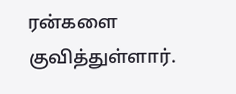ரன்களை குவித்துள்ளார்.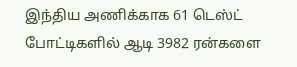இந்திய அணிக்காக 61 டெஸ்ட் போட்டிகளில் ஆடி 3982 ரன்களை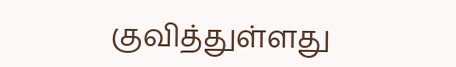குவித்துள்ளது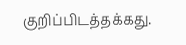குறிப்பிடத்தக்கது.